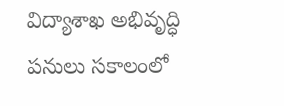విద్యాశాఖ అభివృద్ధి పనులు సకాలంలో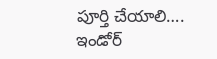పూర్తి చేయాలి….
ఇండోర్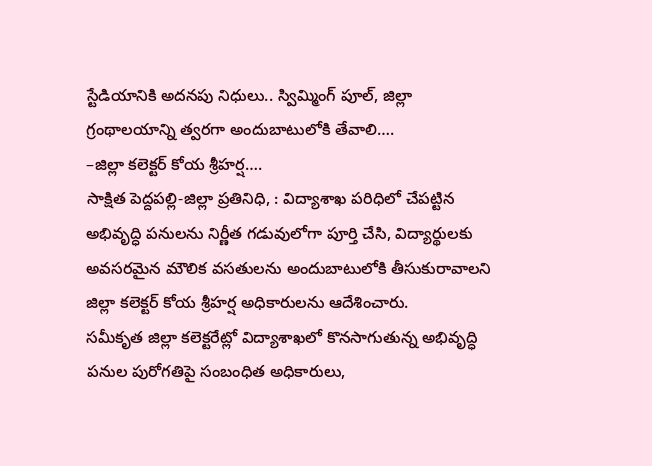స్టేడియానికి అదనపు నిధులు.. స్విమ్మింగ్ పూల్, జిల్లా గ్రంథాలయాన్ని త్వరగా అందుబాటులోకి తేవాలి….
–జిల్లా కలెక్టర్ కోయ శ్రీహర్ష….
సాక్షిత పెద్దపల్లి-జిల్లా ప్రతినిధి, : విద్యాశాఖ పరిధిలో చేపట్టిన అభివృద్ధి పనులను నిర్ణీత గడువులోగా పూర్తి చేసి, విద్యార్థులకు అవసరమైన మౌలిక వసతులను అందుబాటులోకి తీసుకురావాలని జిల్లా కలెక్టర్ కోయ శ్రీహర్ష అధికారులను ఆదేశించారు.
సమీకృత జిల్లా కలెక్టరేట్లో విద్యాశాఖలో కొనసాగుతున్న అభివృద్ధి పనుల పురోగతిపై సంబంధిత అధికారులు,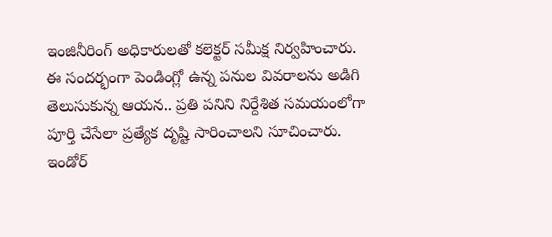ఇంజినీరింగ్ అధికారులతో కలెక్టర్ సమీక్ష నిర్వహించారు. ఈ సందర్భంగా పెండింగ్లో ఉన్న పనుల వివరాలను అడిగి తెలుసుకున్న ఆయన.. ప్రతి పనిని నిర్దేశిత సమయంలోగా పూర్తి చేసేలా ప్రత్యేక దృష్టి సారించాలని సూచించారు.
ఇండోర్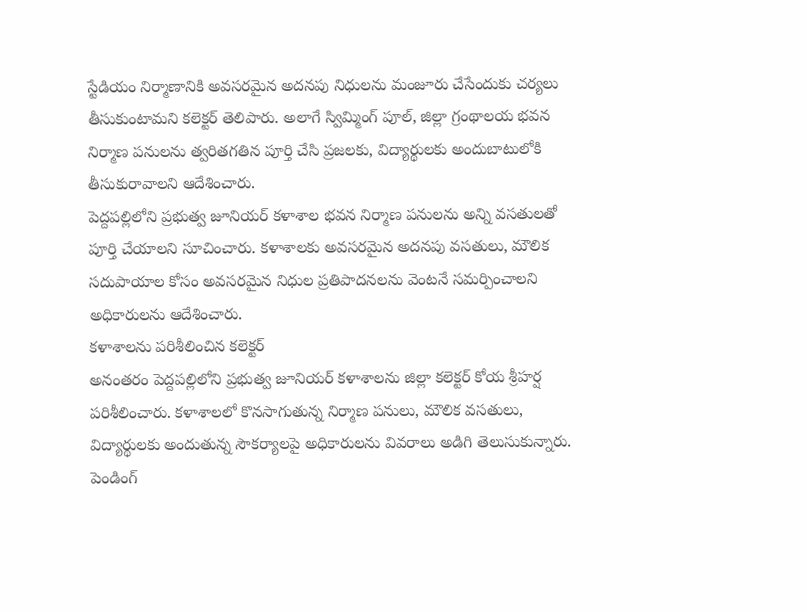స్టేడియం నిర్మాణానికి అవసరమైన అదనపు నిధులను మంజూరు చేసేందుకు చర్యలు తీసుకుంటామని కలెక్టర్ తెలిపారు. అలాగే స్విమ్మింగ్ పూల్, జిల్లా గ్రంథాలయ భవన నిర్మాణ పనులను త్వరితగతిన పూర్తి చేసి ప్రజలకు, విద్యార్థులకు అందుబాటులోకి తీసుకురావాలని ఆదేశించారు.
పెద్దపల్లిలోని ప్రభుత్వ జూనియర్ కళాశాల భవన నిర్మాణ పనులను అన్ని వసతులతో పూర్తి చేయాలని సూచించారు. కళాశాలకు అవసరమైన అదనపు వసతులు, మౌలిక సదుపాయాల కోసం అవసరమైన నిధుల ప్రతిపాదనలను వెంటనే సమర్పించాలని అధికారులను ఆదేశించారు.
కళాశాలను పరిశీలించిన కలెక్టర్
అనంతరం పెద్దపల్లిలోని ప్రభుత్వ జూనియర్ కళాశాలను జిల్లా కలెక్టర్ కోయ శ్రీహర్ష పరిశీలించారు. కళాశాలలో కొనసాగుతున్న నిర్మాణ పనులు, మౌలిక వసతులు, విద్యార్థులకు అందుతున్న సౌకర్యాలపై అధికారులను వివరాలు అడిగి తెలుసుకున్నారు. పెండింగ్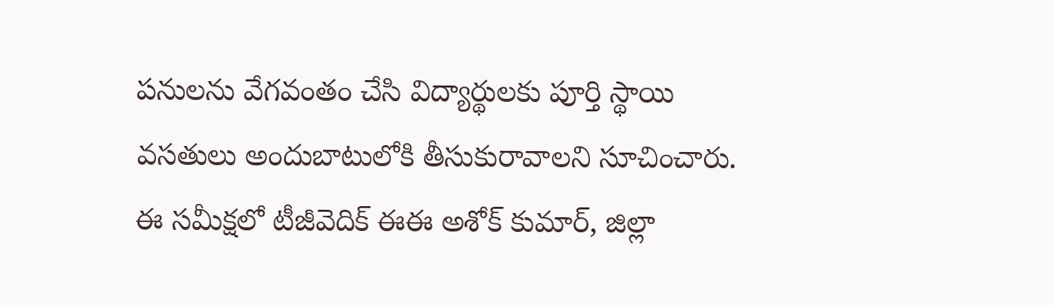పనులను వేగవంతం చేసి విద్యార్థులకు పూర్తి స్థాయి వసతులు అందుబాటులోకి తీసుకురావాలని సూచించారు.
ఈ సమీక్షలో టీజీవెదిక్ ఈఈ అశోక్ కుమార్, జిల్లా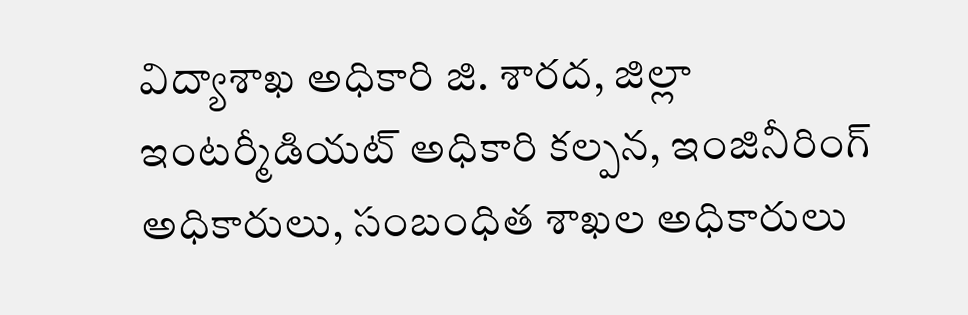విద్యాశాఖ అధికారి జి. శారద, జిల్లా ఇంటర్మీడియట్ అధికారి కల్పన, ఇంజినీరింగ్ అధికారులు, సంబంధిత శాఖల అధికారులు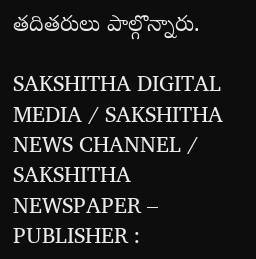తదితరులు పాల్గొన్నారు.

SAKSHITHA DIGITAL MEDIA / SAKSHITHA NEWS CHANNEL / SAKSHITHA NEWSPAPER – PUBLISHER :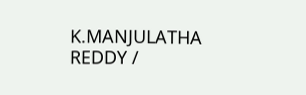K.MANJULATHA REDDY /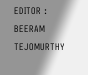EDITOR : BEERAM TEJOMURTHY